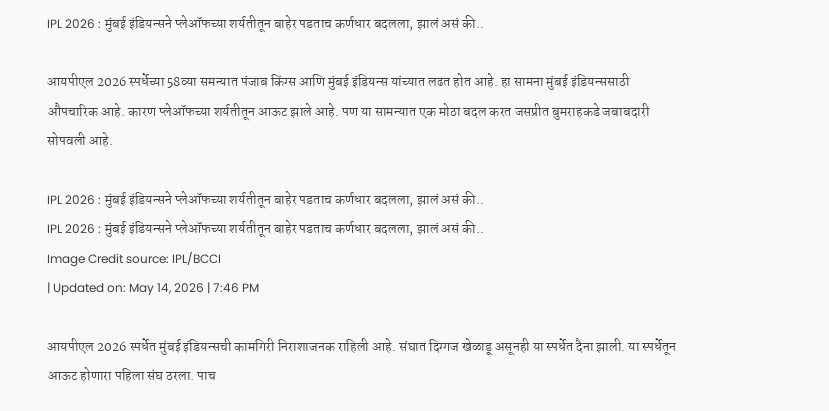IPL 2026 : मुंबई इंडियन्सने प्लेऑफच्या शर्यतीतून बाहेर पडताच कर्णधार बदलला, झालं असं की..

आयपीएल 2026 स्पर्धेच्या 58व्या समन्यात पंजाब किंग्स आणि मुंबई इंडियन्स यांच्यात लढत होत आहे. हा सामना मुंबई इंडियन्ससाठी औपचारिक आहे. कारण प्लेऑफच्या शर्यतीतून आऊट झाले आहे. पण या सामन्यात एक मोठा बदल करत जसप्रीत बुमराहकडे जबाबदारी सोपवली आहे.

IPL 2026 : मुंबई इंडियन्सने प्लेऑफच्या शर्यतीतून बाहेर पडताच कर्णधार बदलला, झालं असं की..
IPL 2026 : मुंबई इंडियन्सने प्लेऑफच्या शर्यतीतून बाहेर पडताच कर्णधार बदलला, झालं असं की..
Image Credit source: IPL/BCCI
| Updated on: May 14, 2026 | 7:46 PM

आयपीएल 2026 स्पर्धेत मुंबई इंडियन्सची कामगिरी निराशाजनक राहिली आहे. संघात दिग्गज खेळाडू असूनही या स्पर्धेत दैना झाली. या स्पर्धेतून आऊट होणारा पहिला संघ ठरला. पाच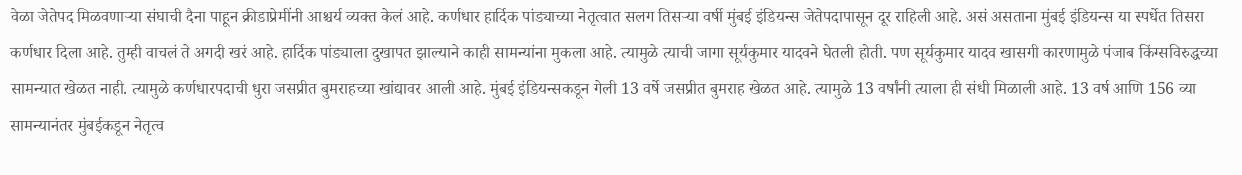वेळा जेतेपद मिळवणाऱ्या संघाची दैना पाहून क्रीडाप्रेमींनी आश्चर्य व्यक्त केलं आहे. कर्णधार हार्दिक पांड्याच्या नेतृत्वात सलग तिसऱ्या वर्षी मुंबई इंडियन्स जेतेपदापासून दूर राहिली आहे. असं असताना मुंबई इंडियन्स या स्पर्धेत तिसरा कर्णधार दिला आहे. तुम्ही वाचलं ते अगदी खरं आहे. हार्दिक पांड्याला दुखापत झाल्याने काही सामन्यांना मुकला आहे. त्यामुळे त्याची जागा सूर्यकुमार यादवने घेतली होती. पण सूर्यकुमार यादव खासगी कारणामुळे पंजाब किंग्सविरुद्धच्या सामन्यात खेळत नाही. त्यामुळे कर्णधारपदाची धुरा जसप्रीत बुमराहच्या खांद्यावर आली आहे. मुंबई इंडियन्सकडून गेली 13 वर्षे जसप्रीत बुमराह खेळत आहे. त्यामुळे 13 वर्षांनी त्याला ही संधी मिळाली आहे. 13 वर्ष आणि 156 व्या सामन्यानंतर मुंबईकडून नेतृत्व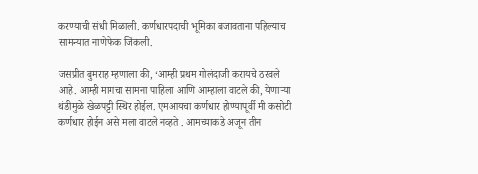करण्याची संधी मिळाली. कर्णधारपदाची भूमिका बजावताना पहिल्याच सामन्यात नाणेफेक जिंकली.

जसप्रीत बुमराह म्हणाला की, ‘आम्ही प्रथम गोलंदाजी करायचे ठरवले आहे. आम्ही मागचा सामना पाहिला आणि आम्हाला वाटले की, येणाऱ्या थंडीमुळे खेळपट्टी स्थिर होईल. एमआयचा कर्णधार होण्यापूर्वी मी कसोटी कर्णधार होईन असे मला वाटले नव्हते . आमच्याकडे अजून तीन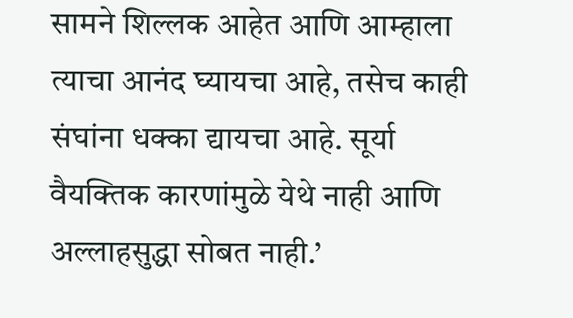सामने शिल्लक आहेत आणि आम्हाला त्याचा आनंद घ्यायचा आहे, तसेच काही संघांना धक्का द्यायचा आहे. सूर्या वैयक्तिक कारणांमुळे येथे नाही आणि अल्लाहसुद्धा सोबत नाही.’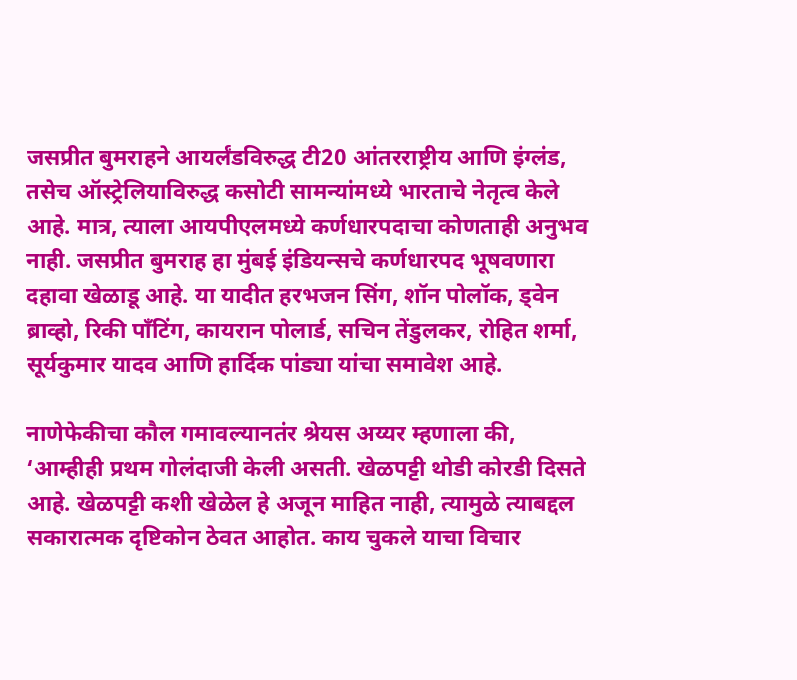जसप्रीत बुमराहने आयर्लंडविरुद्ध टी20 आंतरराष्ट्रीय आणि इंग्लंड, तसेच ऑस्ट्रेलियाविरुद्ध कसोटी सामन्यांमध्ये भारताचे नेतृत्व केले आहे. मात्र, त्याला आयपीएलमध्ये कर्णधारपदाचा कोणताही अनुभव नाही. जसप्रीत बुमराह हा मुंबई इंडियन्सचे कर्णधारपद भूषवणारा दहावा खेळाडू आहे. या यादीत हरभजन सिंग, शॉन पोलॉक, ड्वेन ब्राव्हो, रिकी पाँटिंग, कायरान पोलार्ड, सचिन तेंडुलकर, रोहित शर्मा, सूर्यकुमार यादव आणि हार्दिक पांड्या यांचा समावेश आहे.

नाणेफेकीचा कौल गमावल्यानतंर श्रेयस अय्यर म्हणाला की, ‘आम्हीही प्रथम गोलंदाजी केली असती. खेळपट्टी थोडी कोरडी दिसते आहे. खेळपट्टी कशी खेळेल हे अजून माहित नाही, त्यामुळे त्याबद्दल सकारात्मक दृष्टिकोन ठेवत आहोत. काय चुकले याचा विचार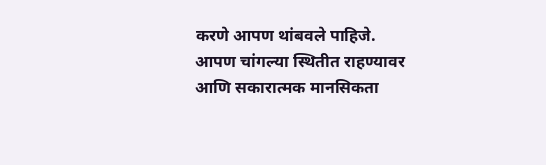करणे आपण थांबवले पाहिजे. आपण चांगल्या स्थितीत राहण्यावर आणि सकारात्मक मानसिकता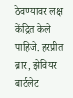ठेवण्यावर लक्ष केंद्रित केले पाहिजे. हरप्रीत ब्रार, झेवियर बार्टलेट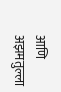आणि अझमतुल्ला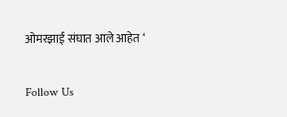ओमरझाई संघात आले आहेत ‘

Follow Us